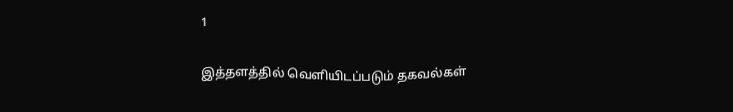1

இத்தளத்தில் வெளியிடப்படும் தகவல்கள்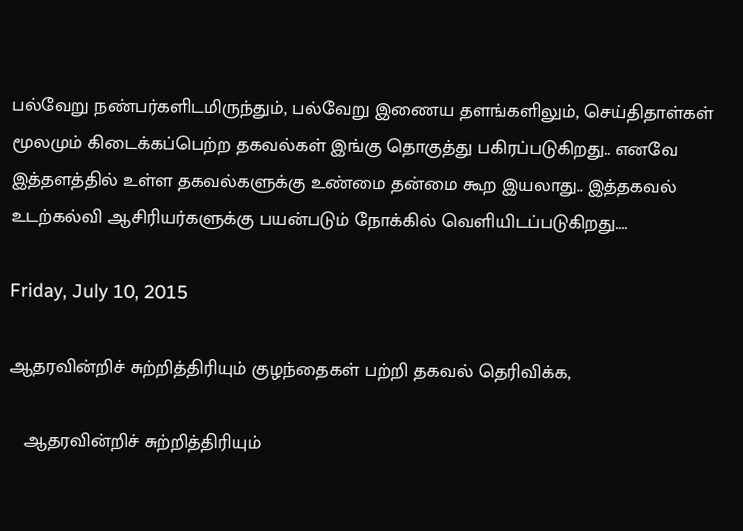பல்வேறு நண்பர்களிடமிருந்தும், பல்வேறு இணைய தளங்களிலும், செய்திதாள்கள் மூலமும் கிடைக்கப்பெற்ற தகவல்கள் இங்கு தொகுத்து பகிரப்படுகிறது.. எனவே இத்தளத்தில் உள்ள தகவல்களுக்கு உண்மை தன்மை கூற இயலாது.. இத்தகவல் உடற்கல்வி ஆசிரியர்களுக்கு பயன்படும் நோக்கில் வெளியிடப்படுகிறது....

Friday, July 10, 2015

ஆதரவின்றிச் சுற்றித்திரியும் குழந்தைகள் பற்றி தகவல் தெரிவிக்க,

   ஆதரவின்றிச் சுற்றித்திரியும்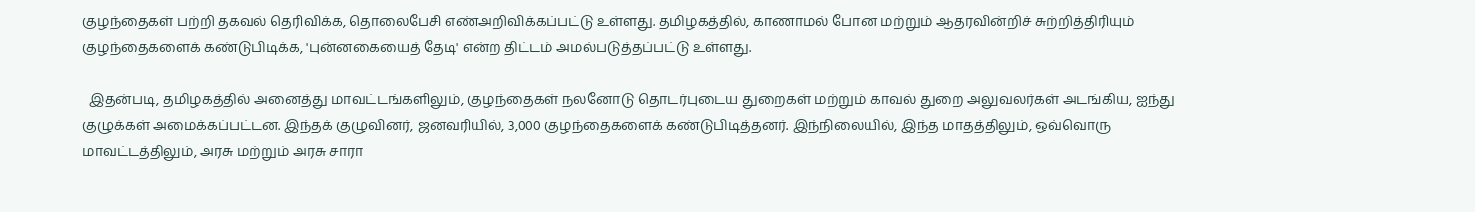குழந்தைகள் பற்றி தகவல் தெரிவிக்க, தொலைபேசி எண்அறிவிக்கப்பட்டு உள்ளது. தமிழகத்தில், காணாமல் போன மற்றும் ஆதரவின்றிச் சுற்றித்திரியும் குழந்தைகளைக் கண்டுபிடிக்க, 'புன்னகையைத் தேடி' என்ற திட்டம் அமல்படுத்தப்பட்டு உள்ளது.

  இதன்படி, தமிழகத்தில் அனைத்து மாவட்டங்களிலும், குழந்தைகள் நலனோடு தொடர்புடைய துறைகள் மற்றும் காவல் துறை அலுவலர்கள் அடங்கிய, ஐந்து குழுக்கள் அமைக்கப்பட்டன. இந்தக் குழுவினர், ஜனவரியில், 3,000 குழந்தைகளைக் கண்டுபிடித்தனர். இந்நிலையில், இந்த மாதத்திலும், ஒவ்வொரு மாவட்டத்திலும், அரசு மற்றும் அரசு சாரா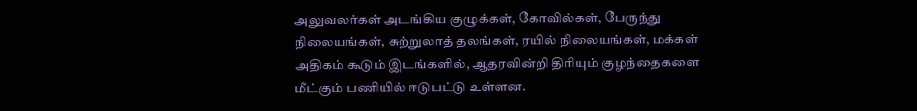அலுவலர்கள் அடங்கிய குழுக்கள், கோவில்கள், பேருந்து நிலையங்கள், சுற்றுலாத் தலங்கள், ரயில் நிலையங்கள், மக்கள் அதிகம் கூடும் இடங்களில், ஆதரவின்றி திரியும் குழந்தைகளை மீட்கும் பணியில் ஈடுபட்டு உள்ளன.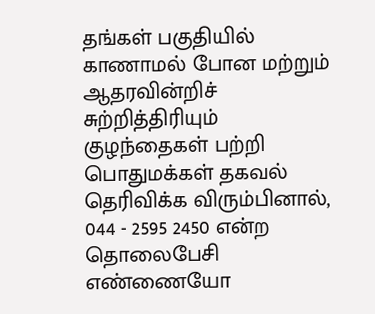தங்கள் பகுதியில் காணாமல் போன மற்றும் ஆதரவின்றிச் சுற்றித்திரியும் குழந்தைகள் பற்றி பொதுமக்கள் தகவல் தெரிவிக்க விரும்பினால், 044 - 2595 2450 என்ற தொலைபேசி எண்ணையோ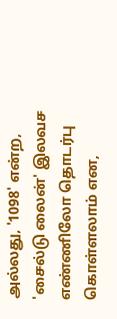அல்லது, '1098' என்ற, 'சைல்டு லைன்' இலவச எண்ணிலோ தொடர்பு கொள்ளலாம் என,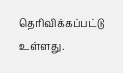தெரிவிக்கப்பட்டு உள்ளது.